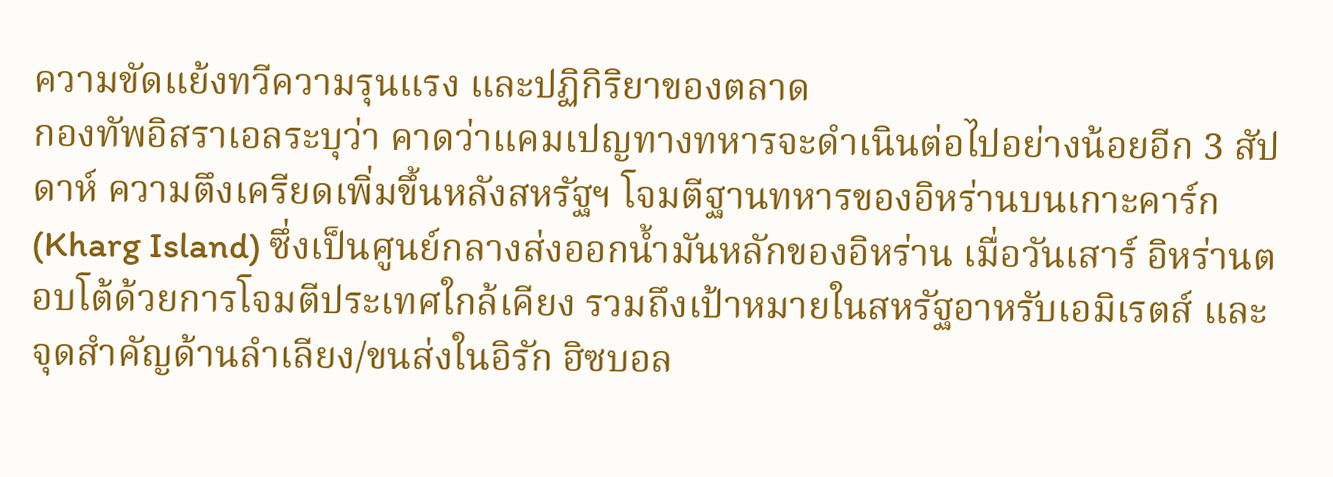ความขัดแย้งทวีความรุนแรง และปฏิกิริยาของตลาด
กองทัพอิสราเอลระบุว่า คาดว่าแคมเปญทางทหารจะดำเนินต่อไปอย่างน้อยอีก 3 สัปดาห์ ความตึงเครียดเพิ่มขึ้นหลังสหรัฐฯ โจมตีฐานทหารของอิหร่านบนเกาะคาร์ก (Kharg Island) ซึ่งเป็นศูนย์กลางส่งออกน้ำมันหลักของอิหร่าน เมื่อวันเสาร์ อิหร่านตอบโต้ด้วยการโจมตีประเทศใกล้เคียง รวมถึงเป้าหมายในสหรัฐอาหรับเอมิเรตส์ และจุดสำคัญด้านลำเลียง/ขนส่งในอิรัก ฮิซบอล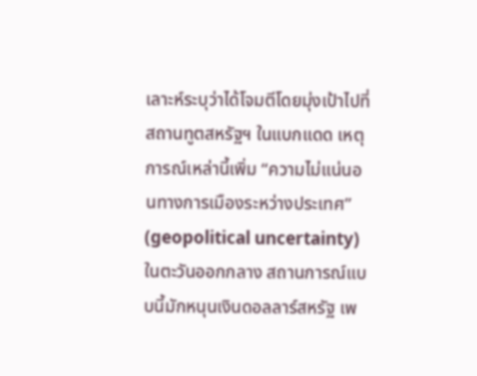เลาะห์ระบุว่าได้โจมตีโดยมุ่งเป้าไปที่สถานทูตสหรัฐฯ ในแบกแดด เหตุการณ์เหล่านี้เพิ่ม “ความไม่แน่นอนทางการเมืองระหว่างประเทศ” (geopolitical uncertainty) ในตะวันออกกลาง สถานการณ์แบบนี้มักหนุนเงินดอลลาร์สหรัฐ เพ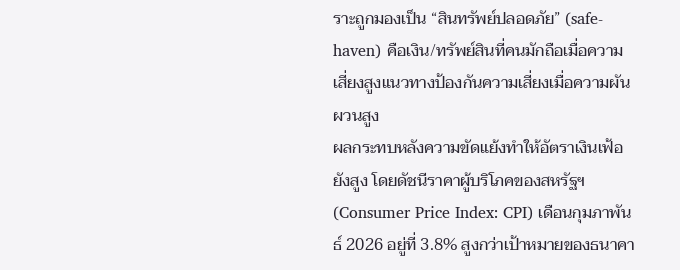ราะถูกมองเป็น “สินทรัพย์ปลอดภัย” (safe-haven) คือเงิน/ทรัพย์สินที่คนมักถือเมื่อความเสี่ยงสูงแนวทางป้องกันความเสี่ยงเมื่อความผันผวนสูง
ผลกระทบหลังความขัดแย้งทำให้อัตราเงินเฟ้อยังสูง โดยดัชนีราคาผู้บริโภคของสหรัฐฯ (Consumer Price Index: CPI) เดือนกุมภาพันธ์ 2026 อยู่ที่ 3.8% สูงกว่าเป้าหมายของธนาคา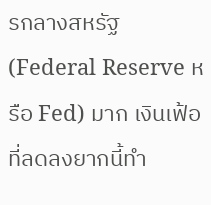รกลางสหรัฐ (Federal Reserve หรือ Fed) มาก เงินเฟ้อที่ลดลงยากนี้ทำ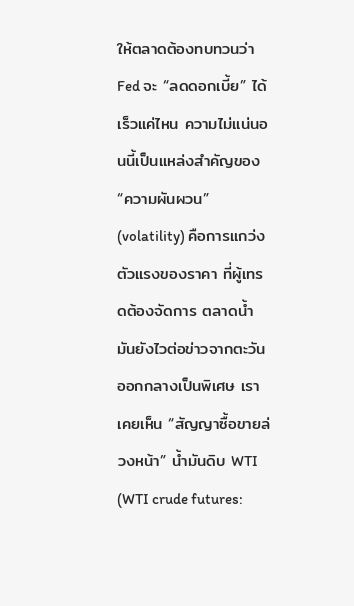ให้ตลาดต้องทบทวนว่า Fed จะ “ลดดอกเบี้ย” ได้เร็วแค่ไหน ความไม่แน่นอนนี้เป็นแหล่งสำคัญของ “ความผันผวน” (volatility) คือการแกว่งตัวแรงของราคา ที่ผู้เทรดต้องจัดการ ตลาดน้ำมันยังไวต่อข่าวจากตะวันออกกลางเป็นพิเศษ เราเคยเห็น “สัญญาซื้อขายล่วงหน้า” น้ำมันดิบ WTI (WTI crude futures: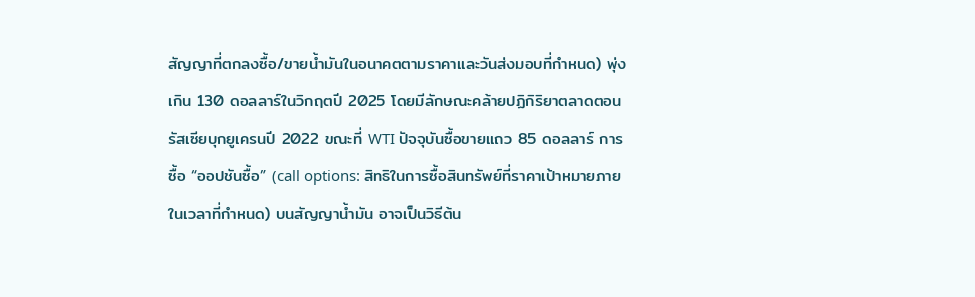สัญญาที่ตกลงซื้อ/ขายน้ำมันในอนาคตตามราคาและวันส่งมอบที่กำหนด) พุ่งเกิน 130 ดอลลาร์ในวิกฤตปี 2025 โดยมีลักษณะคล้ายปฏิกิริยาตลาดตอนรัสเซียบุกยูเครนปี 2022 ขณะที่ WTI ปัจจุบันซื้อขายแถว 85 ดอลลาร์ การซื้อ “ออปชันซื้อ” (call options: สิทธิในการซื้อสินทรัพย์ที่ราคาเป้าหมายภายในเวลาที่กำหนด) บนสัญญาน้ำมัน อาจเป็นวิธีต้น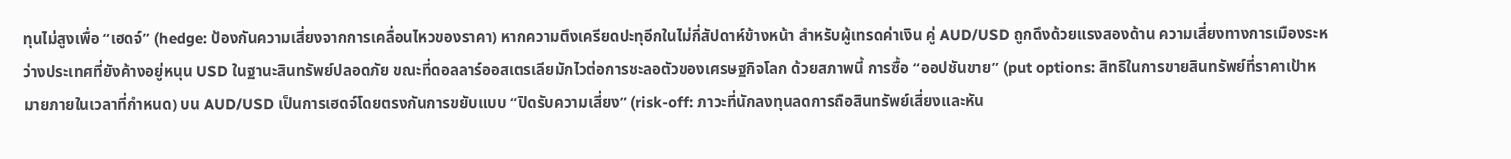ทุนไม่สูงเพื่อ “เฮดจ์” (hedge: ป้องกันความเสี่ยงจากการเคลื่อนไหวของราคา) หากความตึงเครียดปะทุอีกในไม่กี่สัปดาห์ข้างหน้า สำหรับผู้เทรดค่าเงิน คู่ AUD/USD ถูกดึงด้วยแรงสองด้าน ความเสี่ยงทางการเมืองระหว่างประเทศที่ยังค้างอยู่หนุน USD ในฐานะสินทรัพย์ปลอดภัย ขณะที่ดอลลาร์ออสเตรเลียมักไวต่อการชะลอตัวของเศรษฐกิจโลก ด้วยสภาพนี้ การซื้อ “ออปชันขาย” (put options: สิทธิในการขายสินทรัพย์ที่ราคาเป้าหมายภายในเวลาที่กำหนด) บน AUD/USD เป็นการเฮดจ์โดยตรงกันการขยับแบบ “ปิดรับความเสี่ยง” (risk-off: ภาวะที่นักลงทุนลดการถือสินทรัพย์เสี่ยงและหัน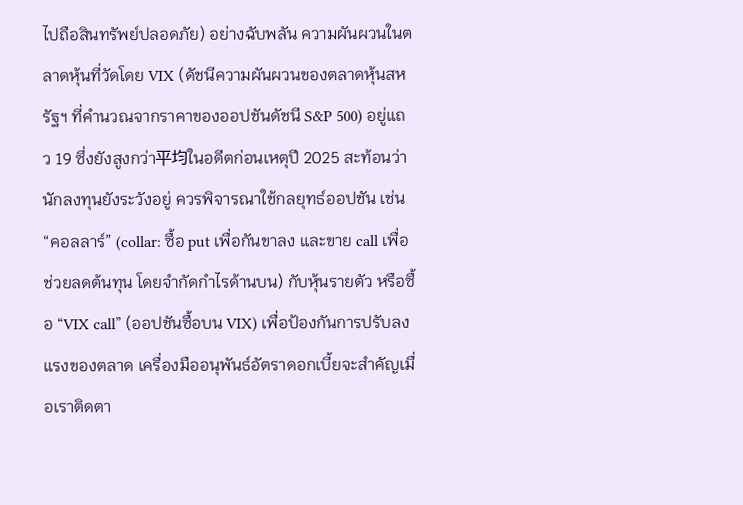ไปถือสินทรัพย์ปลอดภัย) อย่างฉับพลัน ความผันผวนในตลาดหุ้นที่วัดโดย VIX (ดัชนีความผันผวนของตลาดหุ้นสหรัฐฯ ที่คำนวณจากราคาของออปชันดัชนี S&P 500) อยู่แถว 19 ซึ่งยังสูงกว่า平均ในอดีตก่อนเหตุปี 2025 สะท้อนว่านักลงทุนยังระวังอยู่ ควรพิจารณาใช้กลยุทธ์ออปชัน เช่น “คอลลาร์” (collar: ซื้อ put เพื่อกันขาลง และขาย call เพื่อช่วยลดต้นทุน โดยจำกัดกำไรด้านบน) กับหุ้นรายตัว หรือซื้อ “VIX call” (ออปชันซื้อบน VIX) เพื่อป้องกันการปรับลงแรงของตลาด เครื่องมืออนุพันธ์อัตราดอกเบี้ยจะสำคัญเมื่อเราติดตา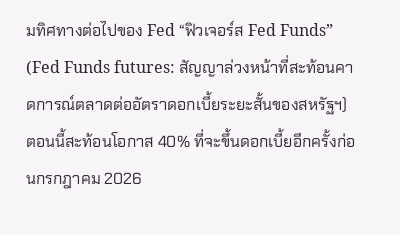มทิศทางต่อไปของ Fed “ฟิวเจอร์ส Fed Funds” (Fed Funds futures: สัญญาล่วงหน้าที่สะท้อนคาดการณ์ตลาดต่ออัตราดอกเบี้ยระยะสั้นของสหรัฐฯ) ตอนนี้สะท้อนโอกาส 40% ที่จะขึ้นดอกเบี้ยอีกครั้งก่อนกรกฎาคม 2026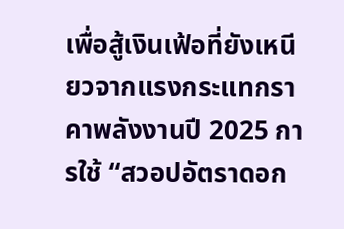เพื่อสู้เงินเฟ้อที่ยังเหนียวจากแรงกระแทกราคาพลังงานปี 2025 การใช้ “สวอปอัตราดอก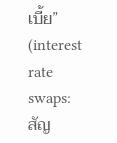เบี้ย” (interest rate swaps: สัญ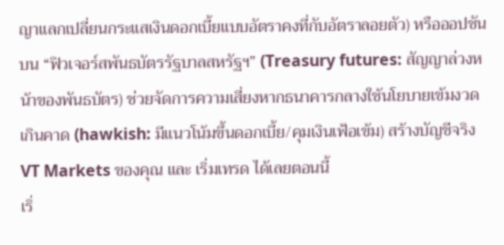ญาแลกเปลี่ยนกระแสเงินดอกเบี้ยแบบอัตราคงที่กับอัตราลอยตัว) หรือออปชันบน “ฟิวเจอร์สพันธบัตรรัฐบาลสหรัฐฯ” (Treasury futures: สัญญาล่วงหน้าของพันธบัตร) ช่วยจัดการความเสี่ยงหากธนาคารกลางใช้นโยบายเข้มงวดเกินคาด (hawkish: มีแนวโน้มขึ้นดอกเบี้ย/คุมเงินเฟ้อเข้ม) สร้างบัญชีจริง VT Markets ของคุณ และ เริ่มเทรด ได้เลยตอนนี้
เริ่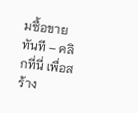มซื้อขายทันที – คลิกที่นี่ เพื่อสร้าง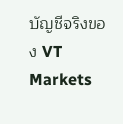บัญชีจริงของ VT Markets